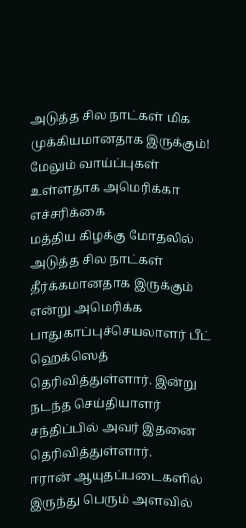அடுத்த சில நாட்கள் மிக முக்கியமானதாக இருக்கும்! மேலும் வாய்ப்புகள் உள்ளதாக அமெரிக்கா எச்சரிக்கை
மத்திய கிழக்கு மோதலில் அடுத்த சில நாட்கள் தீர்க்கமானதாக இருக்கும் என்று அமெரிக்க பாதுகாப்புச்செயலாளர் பீட் ஹெக்ஸெத் தெரிவித்துள்ளார். இன்று நடந்த செய்தியாளர் சந்திப்பில் அவர் இதனை தெரிவித்துள்ளார்.
ஈரான் ஆயுதப்படைகளில் இருந்து பெரும் அளவில்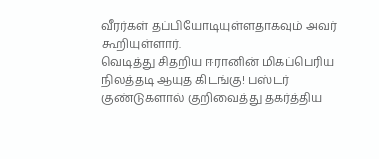வீரர்கள் தப்பியோடியுள்ளதாகவும் அவர் கூறியுள்ளார்.
வெடித்து சிதறிய ஈரானின் மிகப்பெரிய நிலத்தடி ஆயுத கிடங்கு! பஸ்டர் குண்டுகளால் குறிவைத்து தகர்த்திய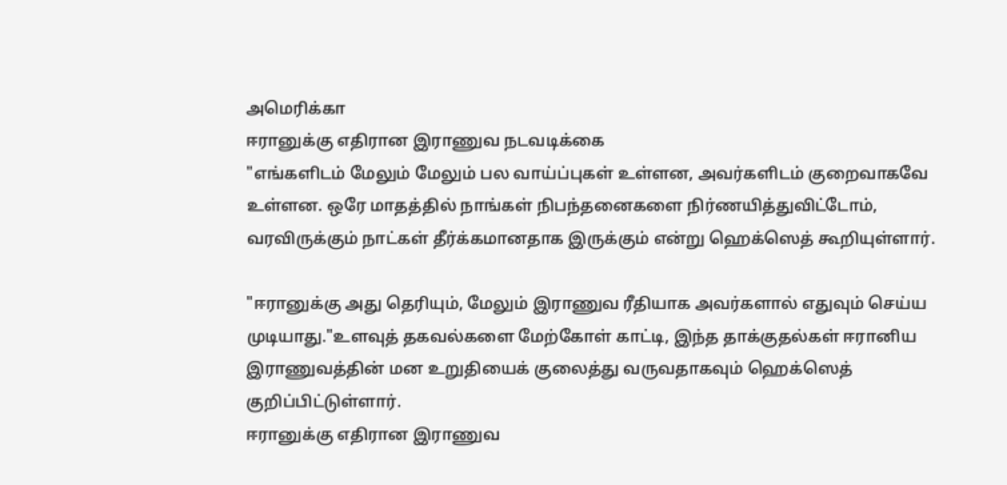அமெரிக்கா
ஈரானுக்கு எதிரான இராணுவ நடவடிக்கை
"எங்களிடம் மேலும் மேலும் பல வாய்ப்புகள் உள்ளன, அவர்களிடம் குறைவாகவே உள்ளன. ஒரே மாதத்தில் நாங்கள் நிபந்தனைகளை நிர்ணயித்துவிட்டோம், வரவிருக்கும் நாட்கள் தீர்க்கமானதாக இருக்கும் என்று ஹெக்ஸெத் கூறியுள்ளார்.

"ஈரானுக்கு அது தெரியும், மேலும் இராணுவ ரீதியாக அவர்களால் எதுவும் செய்ய முடியாது."உளவுத் தகவல்களை மேற்கோள் காட்டி, இந்த தாக்குதல்கள் ஈரானிய இராணுவத்தின் மன உறுதியைக் குலைத்து வருவதாகவும் ஹெக்ஸெத் குறிப்பிட்டுள்ளார்.
ஈரானுக்கு எதிரான இராணுவ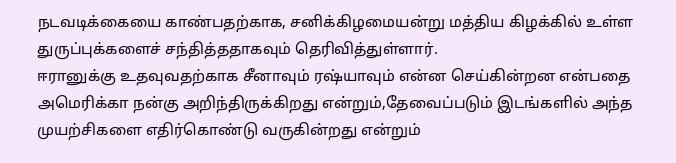நடவடிக்கையை காண்பதற்காக, சனிக்கிழமையன்று மத்திய கிழக்கில் உள்ள துருப்புக்களைச் சந்தித்ததாகவும் தெரிவித்துள்ளார்.
ஈரானுக்கு உதவுவதற்காக சீனாவும் ரஷ்யாவும் என்ன செய்கின்றன என்பதை அமெரிக்கா நன்கு அறிந்திருக்கிறது என்றும்,தேவைப்படும் இடங்களில் அந்த முயற்சிகளை எதிர்கொண்டு வருகின்றது என்றும்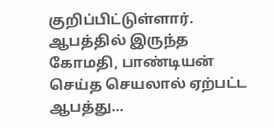குறிப்பிட்டுள்ளார்.
ஆபத்தில் இருந்த கோமதி, பாண்டியன் செய்த செயலால் ஏற்பட்ட ஆபத்து...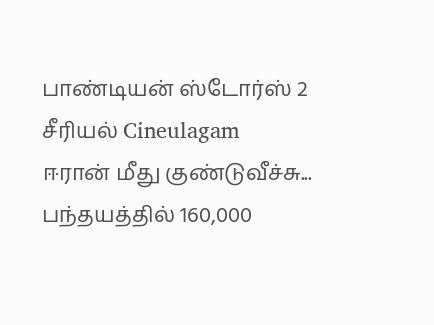பாண்டியன் ஸ்டோர்ஸ் 2 சீரியல் Cineulagam
ஈரான் மீது குண்டுவீச்சு... பந்தயத்தில் 160,000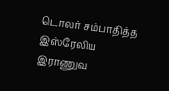டொலர் சம்பாதித்த இஸ்ரேலிய இராணுவ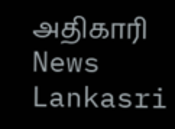அதிகாரி News Lankasri